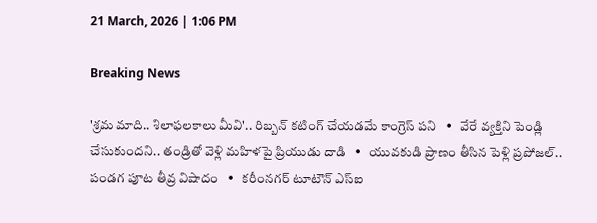21 March, 2026 | 1:06 PM

Breaking News

'శ్రమ మాది.. శిలాఫలకాలు మీవి'.. రిబ్బన్ కటింగ్ చేయడమే కాంగ్రెస్ పని   •   వేరే వ్యక్తిని పెండ్లి చేసుకుందని.. తండ్రితో వెళ్లి మహిళపై ప్రియుడు దాడి   •   యువకుడి ప్రాణం తీసిన పెళ్లి ప్రపోజల్‌.. పండగ పూట తీవ్ర విషాదం   •   కరీంనగర్ టూటౌన్ ఎస్ఐ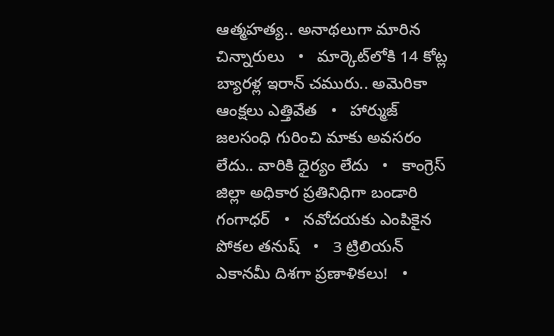ఆత్మహత్య.. అనాథలుగా మారిన చిన్నారులు   •   మార్కెట్‌లోకి 14 కోట్ల బ్యారళ్ల ఇరాన్ చమురు.. అమెరికా ఆంక్షలు ఎత్తివేత   •   హార్ముజ్ జలసంధి గురించి మాకు అవసరం లేదు.. వారికి ధైర్యం లేదు   •   కాంగ్రెస్ జిల్లా అధికార ప్రతినిధిగా బండారి గంగాధర్   •   నవోదయకు ఎంపికైన పోకల తనుష్   •   3 ట్రిలియన్ ఎకానమీ దిశగా ప్రణాళికలు!   •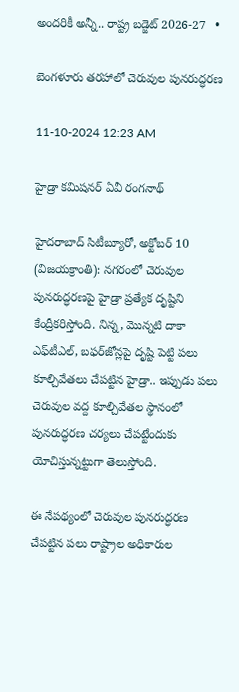అందరికీ అన్నీ.. రాష్ట్ర బడ్జెట్ 2026-27   •

బెంగళూరు తరహాలో చెరువుల పునరుద్ధరణ

11-10-2024 12:23 AM

హైడ్రా కమిషనర్ ఏవీ రంగనాథ్

హైదరాబాద్ సిటీబ్యూరో, అక్టోబర్ 10 (విజయక్రాంతి): నగరంలో చెరువుల పునరుద్ధరణపై హైడ్రా ప్రత్యేక దృష్టిని కేంద్రీకరిస్తోంది. నిన్న, మొన్నటి దాకా ఎఫ్‌టీఎల్, బఫర్‌జోన్లపై దృష్టి పెట్టి పలు కూల్చివేతలు చేపట్టిన హైడ్రా.. ఇప్పుడు పలు చెరువుల వద్ద కూల్చివేతల స్థానంలో పునరుద్ధరణ చర్యలు చేపట్టేందుకు యోచిస్తున్నట్టుగా తెలుస్తోంది.

ఈ నేపథ్యంలో చెరువుల పునరుద్ధరణ చేపట్టిన పలు రాష్ట్రాల అధికారుల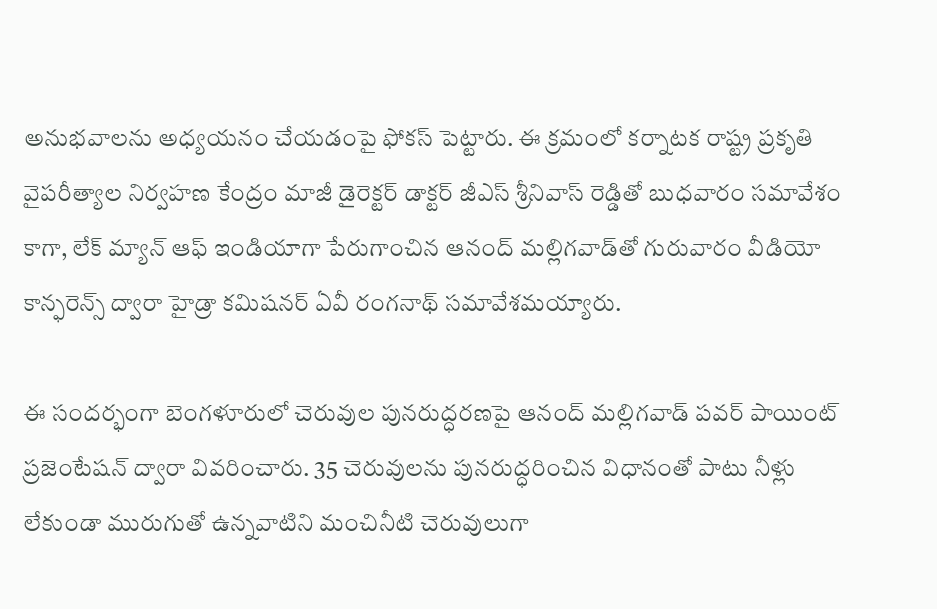అనుభవాలను అధ్యయనం చేయడంపై ఫోకస్ పెట్టారు. ఈ క్రమంలో కర్నాటక రాష్ట్ర ప్రకృతి వైపరీత్యాల నిర్వహణ కేంద్రం మాజీ డైరెక్టర్ డాక్టర్ జీఎస్ శ్రీనివాస్ రెడ్డితో బుధవారం సమావేశం కాగా, లేక్ మ్యాన్ ఆఫ్ ఇండియాగా పేరుగాంచిన ఆనంద్ మల్లిగవాడ్‌తో గురువారం వీడియో కాన్ఫరెన్స్ ద్వారా హైడ్రా కమిషనర్ ఏవీ రంగనాథ్ సమావేశమయ్యారు.

ఈ సందర్భంగా బెంగళూరులో చెరువుల పునరుద్ధరణపై ఆనంద్ మల్లిగవాడ్ పవర్ పాయింట్ ప్రజెంటేషన్ ద్వారా వివరించారు. 35 చెరువులను పునరుద్ధరించిన విధానంతో పాటు నీళ్లు లేకుండా మురుగుతో ఉన్నవాటిని మంచినీటి చెరువులుగా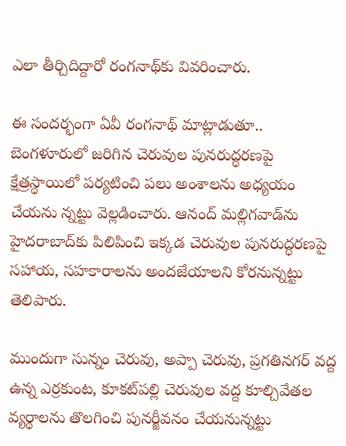ఎలా తీర్చిదిద్దారో రంగనాథ్‌కు వివరించారు.

ఈ సందర్భంగా ఏవీ రంగనాథ్ మాట్లాడుతూ.. బెంగళూరులో జరిగిన చెరువుల పునరుద్ధరణపై క్షేత్రస్థాయిలో పర్యటించి పలు అంశాలను అధ్యయం చేయను న్నట్టు వెల్లడించారు. ఆనంద్ మల్లిగవాడ్‌ను హైదరాబాద్‌కు పిలిపించి ఇక్కడ చెరువుల పునరుద్ధరణపై సహాయ, సహకారాలను అందజేయాలని కోరనున్నట్టు తెలిపారు.

ముందుగా సున్నం చెరువు, అప్పా చెరువు, ప్రగతినగర్ వద్ద ఉన్న ఎర్రకుంట, కూకట్‌పల్లి చెరువుల వద్ద కూల్చివేతల వ్యర్థాలను తొలగించి పునర్జీవనం చేయనున్నట్టు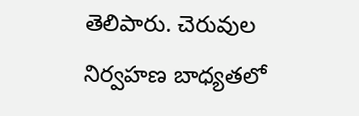తెలిపారు. చెరువుల నిర్వహణ బాధ్యతలో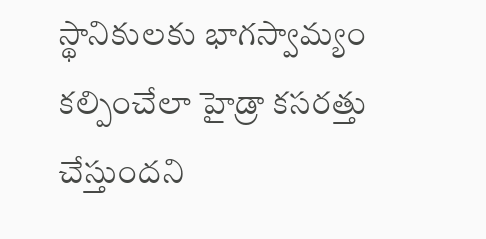స్థానికులకు భాగస్వామ్యం కల్పించేలా హైడ్రా కసరత్తు చేస్తుందని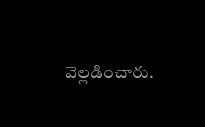వెల్లడించారు.